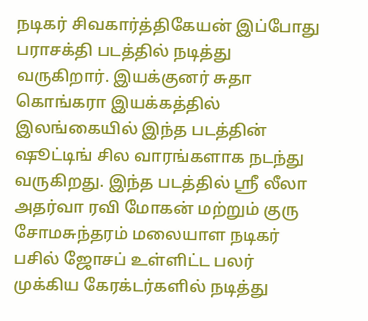நடிகர் சிவகார்த்திகேயன் இப்போது பராசக்தி படத்தில் நடித்து வருகிறார். இயக்குனர் சுதா கொங்கரா இயக்கத்தில் இலங்கையில் இந்த படத்தின் ஷூட்டிங் சில வாரங்களாக நடந்து வருகிறது. இந்த படத்தில் ஸ்ரீ லீலா அதர்வா ரவி மோகன் மற்றும் குரு சோமசுந்தரம் மலையாள நடிகர் பசில் ஜோசப் உள்ளிட்ட பலர் முக்கிய கேரக்டர்களில் நடித்து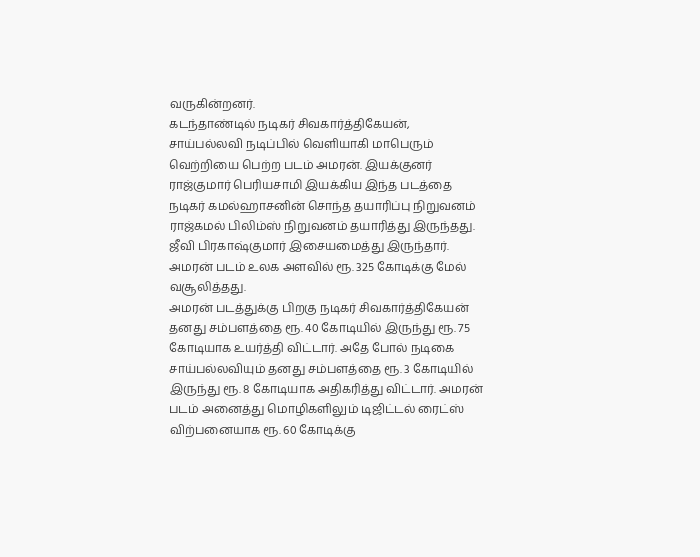வருகின்றனர்.
கடந்தாண்டில் நடிகர் சிவகார்த்திகேயன், சாய்பல்லவி நடிப்பில் வெளியாகி மாபெரும் வெற்றியை பெற்ற படம் அமரன். இயக்குனர் ராஜ்குமார் பெரியசாமி இயக்கிய இந்த படத்தை நடிகர் கமல்ஹாசனின் சொந்த தயாரிப்பு நிறுவனம் ராஜ்கமல் பிலிம்ஸ் நிறுவனம் தயாரித்து இருந்தது. ஜீவி பிரகாஷ்குமார் இசையமைத்து இருந்தார். அமரன் படம் உலக அளவில் ரூ. 325 கோடிக்கு மேல் வசூலித்தது.
அமரன் படத்துக்கு பிறகு நடிகர் சிவகார்த்திகேயன் தனது சம்பளத்தை ரூ. 40 கோடியில் இருந்து ரூ. 75 கோடியாக உயர்த்தி விட்டார். அதே போல் நடிகை சாய்பல்லவியும் தனது சம்பளத்தை ரூ. 3 கோடியில் இருந்து ரூ. 8 கோடியாக அதிகரித்து விட்டார். அமரன் படம் அனைத்து மொழிகளிலும் டிஜிட்டல் ரைட்ஸ் விற்பனையாக ரூ. 60 கோடிக்கு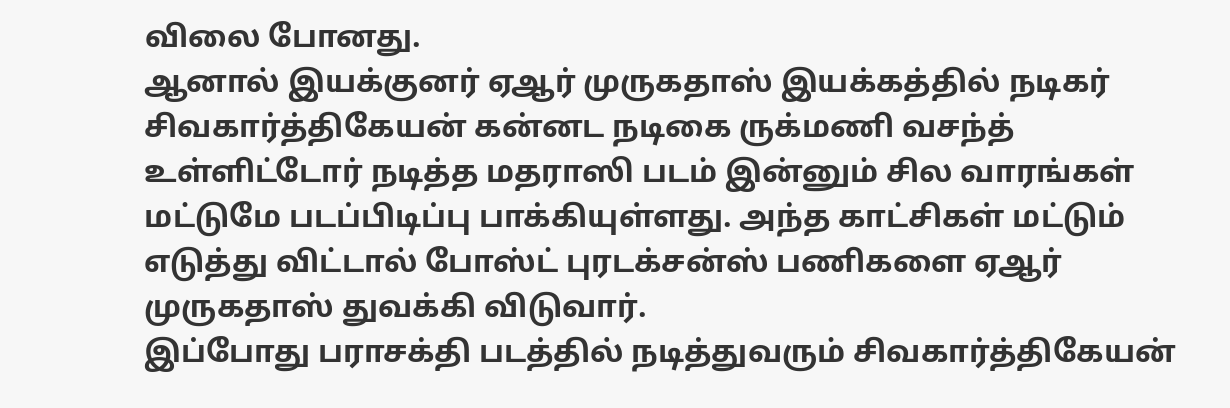விலை போனது.
ஆனால் இயக்குனர் ஏஆர் முருகதாஸ் இயக்கத்தில் நடிகர் சிவகார்த்திகேயன் கன்னட நடிகை ருக்மணி வசந்த் உள்ளிட்டோர் நடித்த மதராஸி படம் இன்னும் சில வாரங்கள் மட்டுமே படப்பிடிப்பு பாக்கியுள்ளது. அந்த காட்சிகள் மட்டும் எடுத்து விட்டால் போஸ்ட் புரடக்சன்ஸ் பணிகளை ஏஆர் முருகதாஸ் துவக்கி விடுவார்.
இப்போது பராசக்தி படத்தில் நடித்துவரும் சிவகார்த்திகேயன்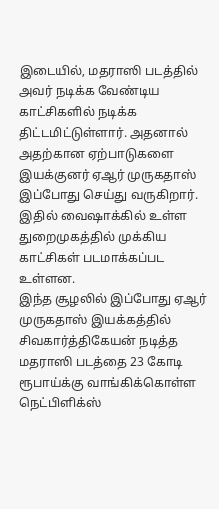இடையில், மதராஸி படத்தில் அவர் நடிக்க வேண்டிய காட்சிகளில் நடிக்க திட்டமிட்டுள்ளார். அதனால் அதற்கான ஏற்பாடுகளை இயக்குனர் ஏஆர் முருகதாஸ் இப்போது செய்து வருகிறார். இதில் வைஷாக்கில் உள்ள துறைமுகத்தில் முக்கிய காட்சிகள் படமாக்கப்பட உள்ளன.
இந்த சூழலில் இப்போது ஏஆர் முருகதாஸ் இயக்கத்தில் சிவகார்த்திகேயன் நடித்த மதராஸி படத்தை 23 கோடி ரூபாய்க்கு வாங்கிக்கொள்ள நெட்பிளிக்ஸ்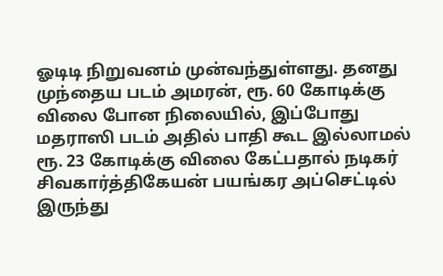ஓடிடி நிறுவனம் முன்வந்துள்ளது. தனது முந்தைய படம் அமரன், ரூ. 60 கோடிக்கு விலை போன நிலையில், இப்போது மதராஸி படம் அதில் பாதி கூட இல்லாமல் ரூ. 23 கோடிக்கு விலை கேட்பதால் நடிகர் சிவகார்த்திகேயன் பயங்கர அப்செட்டில் இருந்து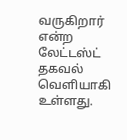வருகிறார் என்ற லேட்டஸ்ட் தகவல் வெளியாகி உள்ளது.